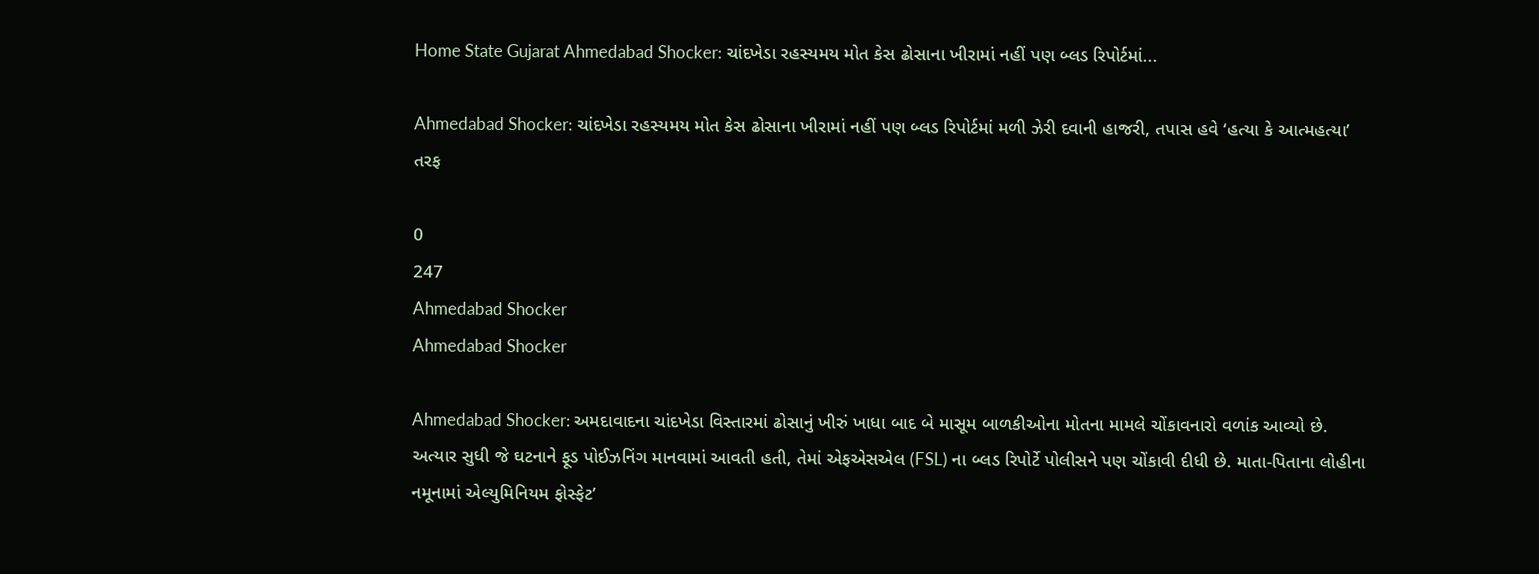Home State Gujarat Ahmedabad Shocker: ચાંદખેડા રહસ્યમય મોત કેસ ઢોસાના ખીરામાં નહીં પણ બ્લડ રિપોર્ટમાં...

Ahmedabad Shocker: ચાંદખેડા રહસ્યમય મોત કેસ ઢોસાના ખીરામાં નહીં પણ બ્લડ રિપોર્ટમાં મળી ઝેરી દવાની હાજરી, તપાસ હવે ‘હત્યા કે આત્મહત્યા’ તરફ

0
247
Ahmedabad Shocker
Ahmedabad Shocker

Ahmedabad Shocker: અમદાવાદના ચાંદખેડા વિસ્તારમાં ઢોસાનું ખીરું ખાધા બાદ બે માસૂમ બાળકીઓના મોતના મામલે ચોંકાવનારો વળાંક આવ્યો છે. અત્યાર સુધી જે ઘટનાને ફૂડ પોઈઝનિંગ માનવામાં આવતી હતી, તેમાં એફએસએલ (FSL) ના બ્લડ રિપોર્ટે પોલીસને પણ ચોંકાવી દીધી છે. માતા-પિતાના લોહીના નમૂનામાં એલ્યુમિનિયમ ફોસ્ફેટ’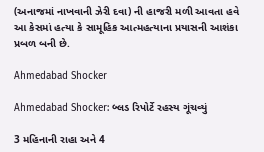(અનાજમાં નાખવાની ઝેરી દવા) ની હાજરી મળી આવતા હવે આ કેસમાં હત્યા કે સામૂહિક આત્મહત્યાના પ્રયાસની આશંકા પ્રબળ બની છે.

Ahmedabad Shocker

Ahmedabad Shocker: બ્લડ રિપોર્ટે રહસ્ય ગૂંચવ્યું

3 મહિનાની રાહા અને 4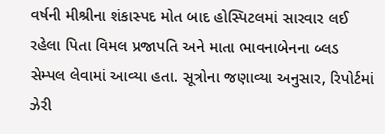વર્ષની મીશ્રીના શંકાસ્પદ મોત બાદ હોસ્પિટલમાં સારવાર લઈ રહેલા પિતા વિમલ પ્રજાપતિ અને માતા ભાવનાબેનના બ્લડ સેમ્પલ લેવામાં આવ્યા હતા. સૂત્રોના જણાવ્યા અનુસાર, રિપોર્ટમાં ઝેરી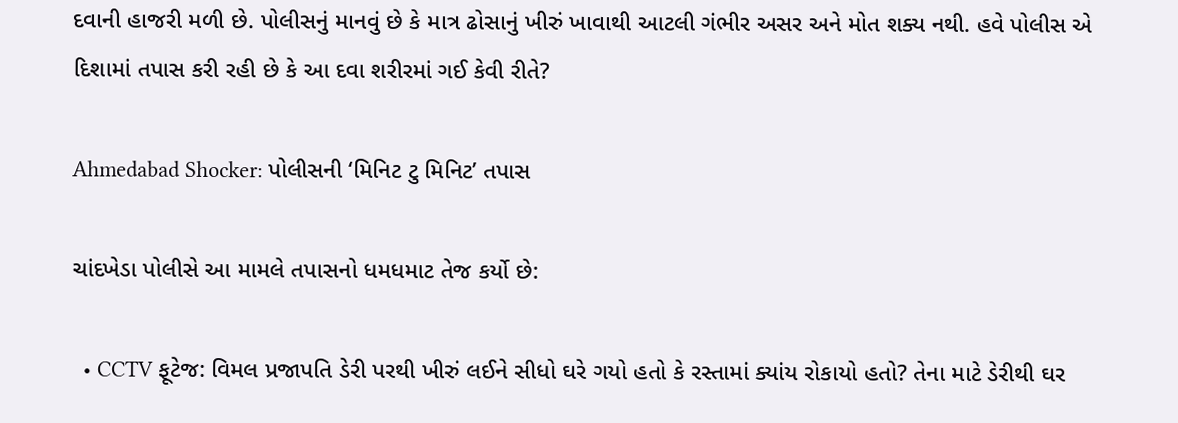દવાની હાજરી મળી છે. પોલીસનું માનવું છે કે માત્ર ઢોસાનું ખીરું ખાવાથી આટલી ગંભીર અસર અને મોત શક્ય નથી. હવે પોલીસ એ દિશામાં તપાસ કરી રહી છે કે આ દવા શરીરમાં ગઈ કેવી રીતે?

Ahmedabad Shocker: પોલીસની ‘મિનિટ ટુ મિનિટ’ તપાસ

ચાંદખેડા પોલીસે આ મામલે તપાસનો ધમધમાટ તેજ કર્યો છે:

  • CCTV ફૂટેજ: વિમલ પ્રજાપતિ ડેરી પરથી ખીરું લઈને સીધો ઘરે ગયો હતો કે રસ્તામાં ક્યાંય રોકાયો હતો? તેના માટે ડેરીથી ઘર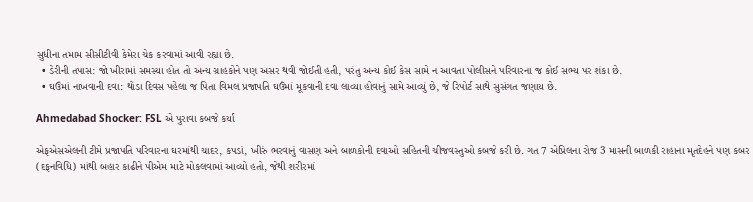સુધીના તમામ સીસીટીવી કેમેરા ચેક કરવામાં આવી રહ્યા છે.
  • ડેરીની તપાસ: જો ખીરામાં સમસ્યા હોત તો અન્ય ગ્રાહકોને પણ અસર થવી જોઈતી હતી, પરંતુ અન્ય કોઈ કેસ સામે ન આવતા પોલીસને પરિવારના જ કોઈ સભ્ય પર શંકા છે.
  • ઘઉંમાં નાખવાની દવા: થોડા દિવસ પહેલા જ પિતા વિમલ પ્રજાપતિ ઘઉંમાં મૂકવાની દવા લાવ્યા હોવાનું સામે આવ્યું છે, જે રિપોર્ટ સાથે સુસંગત જણાય છે.

Ahmedabad Shocker: FSL એ પુરાવા કબજે કર્યા

એફએસએલની ટીમે પ્રજાપતિ પરિવારના ઘરમાંથી ચાદર, કપડાં, ખીરું ભરવાનું વાસણ અને બાળકોની દવાઓ સહિતની ચીજવસ્તુઓ કબજે કરી છે. ગત 7 એપ્રિલના રોજ 3 માસની બાળકી રાહાના મૃતદેહને પણ કબર (દફનવિધિ) માંથી બહાર કાઢીને પીએમ માટે મોકલવામાં આવ્યો હતો, જેથી શરીરમાં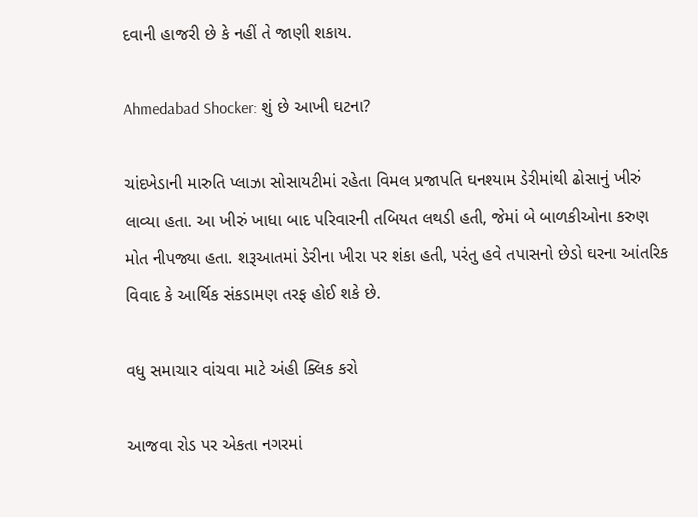દવાની હાજરી છે કે નહીં તે જાણી શકાય.

Ahmedabad Shocker: શું છે આખી ઘટના?

ચાંદખેડાની મારુતિ પ્લાઝા સોસાયટીમાં રહેતા વિમલ પ્રજાપતિ ઘનશ્યામ ડેરીમાંથી ઢોસાનું ખીરું લાવ્યા હતા. આ ખીરું ખાધા બાદ પરિવારની તબિયત લથડી હતી, જેમાં બે બાળકીઓના કરુણ મોત નીપજ્યા હતા. શરૂઆતમાં ડેરીના ખીરા પર શંકા હતી, પરંતુ હવે તપાસનો છેડો ઘરના આંતરિક વિવાદ કે આર્થિક સંકડામણ તરફ હોઈ શકે છે.

વધુ સમાચાર વાંચવા માટે અંહી ક્લિક કરો

આજવા રોડ પર એકતા નગરમાં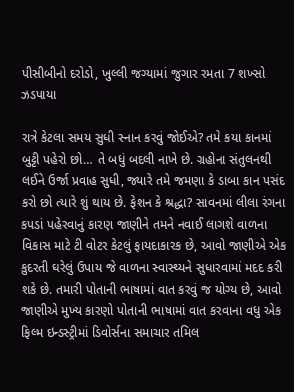પીસીબીનો દરોડો, ખુલ્લી જગ્યામાં જુગાર રમતા 7 શખ્સો ઝડપાયા

રાત્રે કેટલા સમય સુધી સ્નાન કરવું જોઈએ? તમે કયા કાનમાં બુટ્ટી પહેરો છો… તે બધું બદલી નાખે છે. ગ્રહોના સંતુલનથી લઈને ઉર્જા પ્રવાહ સુધી, જ્યારે તમે જમણા કે ડાબા કાન પસંદ કરો છો ત્યારે શું થાય છે. ફેશન કે શ્રદ્ધા? સાવનમાં લીલા રંગના કપડાં પહેરવાનું કારણ જાણીને તમને નવાઈ લાગશે વાળના વિકાસ માટે ટી વોટર કેટલું ફાયદાકારક છે, આવો જાણીએ એક કુદરતી ઘરેલું ઉપાય જે વાળના સ્વાસ્થ્યને સુધારવામાં મદદ કરી શકે છે. તમારી પોતાની ભાષામાં વાત કરવું જ યોગ્ય છે, આવો જાણીએ મુખ્ય કારણો પોતાની ભાષામાં વાત કરવાના વધુ એક ફિલ્મ ઇન્ડસ્ટ્રીમાં ડિવોર્સના સમાચાર તમિલ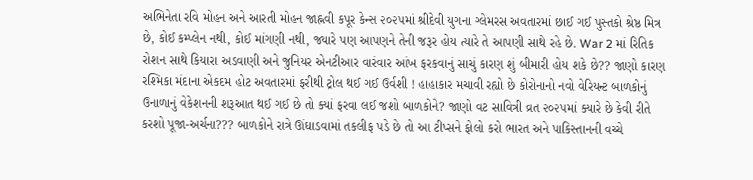અભિનેતા રવિ મોહન અને આરતી મોહન જાહ્નવી કપૂર કેન્સ ૨૦૨૫માં શ્રીદેવી યુગના ગ્લેમરસ અવતારમાં છાઈ ગઈ પુસ્તકો શ્રેષ્ઠ મિત્ર છે, કોઈ કમ્પ્લેન નથી, કોઈ માંગણી નથી, જ્યારે પણ આપણને તેની જરૂર હોય ત્યારે તે આપણી સાથે રહે છે. War 2 માં રિતિક રોશન સાથે કિયારા અડવાણી અને જુનિયર એનટીઆર વારંવાર આંખ ફરકવાનું સાચું કારણ શું બીમારી હોય શકે છે?? જાણો કારણ રશ્મિકા મંદાના એકદમ હોટ અવતારમાં ફરીથી ટ્રોલ થઈ ગઈ ઉર્વશી ! હાહાકાર મચાવી રહ્યો છે કોરોનાનો નવો વેરિયન્ટ બાળકોનું ઉનાળાનું વેકેશનની શરૂઆત થઈ ગઈ છે તો ક્યાં ફરવા લઈ જશો બાળકોને? જાણો વટ સાવિત્રી વ્રત ૨૦૨૫માં ક્યારે છે કેવી રીતે કરશો પૂજા-અર્ચના??? બાળકોને રાત્રે ઊંઘાડવામાં તકલીફ પડે છે તો આ ટીપ્સને ફોલો કરો ભારત અને પાકિસ્તાનની વચ્ચે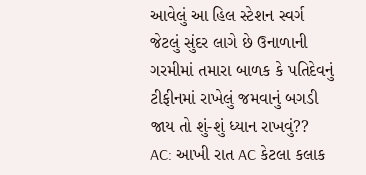આવેલું આ હિલ સ્ટેશન સ્વર્ગ જેટલું સુંદર લાગે છે ઉનાળાની ગરમીમાં તમારા બાળક કે પતિદેવનું ટીફીનમાં રાખેલું જમવાનું બગડી જાય તો શું-શું ધ્યાન રાખવું?? AC: આખી રાત AC કેટલા કલાક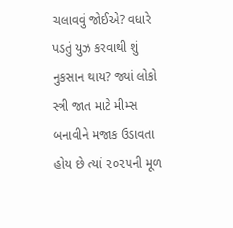ચલાવવું જોઈએ? વધારે પડતું યુઝ કરવાથી શું નુકસાન થાય? જ્યાં લોકો સ્ત્રી જાત માટે મીમ્સ બનાવીને મજાક ઉડાવતા હોય છે ત્યાં ૨૦૨૫ની મૂળ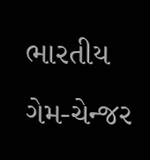ભારતીય ગેમ-ચેન્જર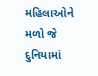મહિલાઓને મળો જે દુનિયામાં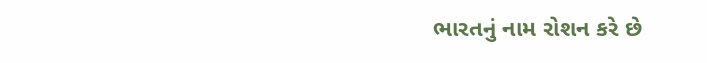ભારતનું નામ રોશન કરે છે